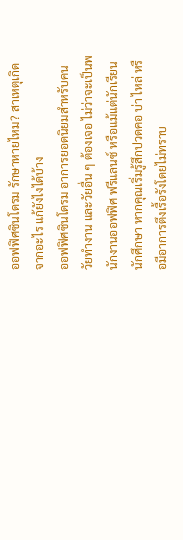ออฟฟิศซินโดรม รักษาหายไหม? สาเหตุเกิดจากอะไร แก้ยังไงได้บ้าง
ออฟฟิศซินโดรม อาการยอดนิยมสำหรับคนวัยทำงาน และวัยอื่น ๆ ต้องเจอ ไม่ว่าจะเป็นพนักงานออฟฟิศ ฟรีแลนซ์ หรือแม้แต่นักเรียน นักศึกษา หากคุณเริ่มรู้สึกปวดคอ บ่า ไหล่ หรือมีอาการตึงเรื้อรังโดยไม่ทราบ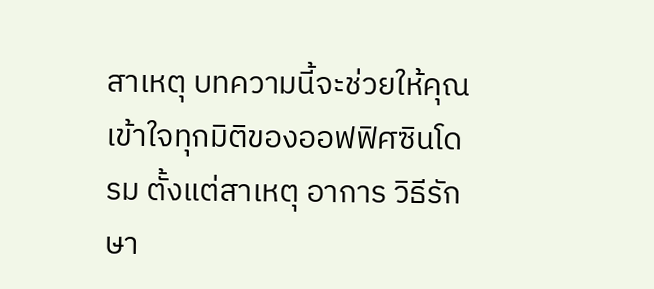สาเหตุ บทความนี้จะช่วยให้คุณเข้าใจทุกมิติของออฟฟิศซินโดรม ตั้งแต่สาเหตุ อาการ วิธีรักษา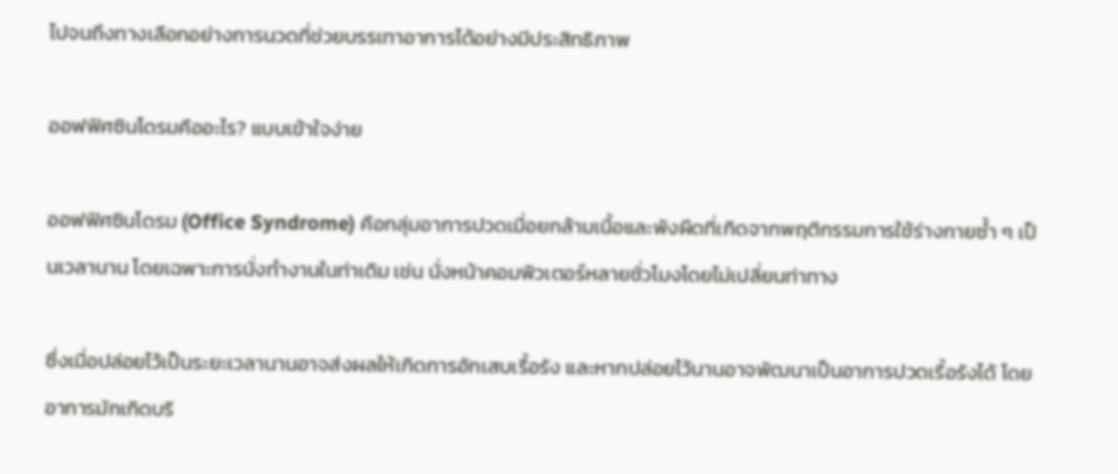ไปจนถึงทางเลือกอย่างการนวดที่ช่วยบรรเทาอาการได้อย่างมีประสิทธิภาพ

ออฟฟิศซินโดรมคืออะไร? แบบเข้าใจง่าย

ออฟฟิศซินโดรม (Office Syndrome) คือกลุ่มอาการปวดเมื่อยกล้ามเนื้อและพังผืดที่เกิดจากพฤติกรรมการใช้ร่างกายซ้ำ ๆ เป็นเวลานาน โดยเฉพาะการนั่งทำงานในท่าเดิม เช่น นั่งหน้าคอมพิวเตอร์หลายชั่วโมงโดยไม่เปลี่ยนท่าทาง

ซึ่งเมื่อปล่อยไว้เป็นระยะเวลานานอาจส่งผลให้เกิดการอักเสบเรื้อรัง และหากปล่อยไว้นานอาจพัฒนาเป็นอาการปวดเรื้อรังได้ โดยอาการมักเกิดบริ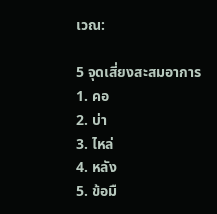เวณ:

5 จุดเสี่ยงสะสมอาการ
1. คอ
2. บ่า
3. ไหล่
4. หลัง
5. ข้อมื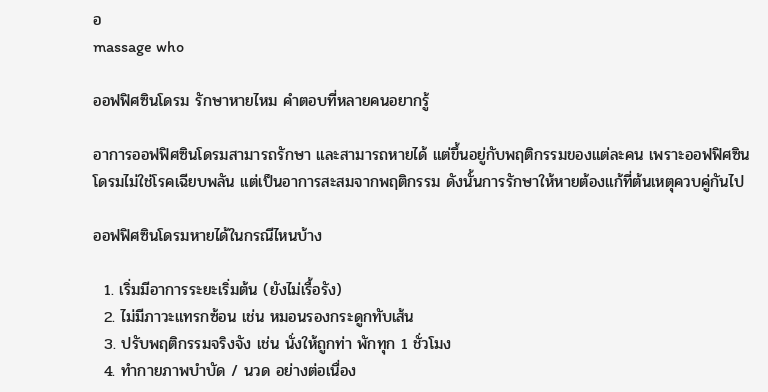อ
massage who

ออฟฟิศซินโดรม รักษาหายไหม คำตอบที่หลายคนอยากรู้

อาการออฟฟิศซินโดรมสามารถรักษา และสามารถหายได้ แต่ขึ้นอยู่กับพฤติกรรมของแต่ละคน เพราะออฟฟิศซินโดรมไม่ใช่โรคเฉียบพลัน แต่เป็นอาการสะสมจากพฤติกรรม ดังนั้นการรักษาให้หายต้องแก้ที่ต้นเหตุควบคู่กันไป

ออฟฟิศซินโดรมหายได้ในกรณีไหนบ้าง

  1. เริ่มมีอาการระยะเริ่มต้น (ยังไม่เรื้อรัง)
  2. ไม่มีภาวะแทรกซ้อน เช่น หมอนรองกระดูกทับเส้น
  3. ปรับพฤติกรรมจริงจัง เช่น นั่งให้ถูกท่า พักทุก 1 ชั่วโมง
  4. ทำกายภาพบำบัด / นวด อย่างต่อเนื่อง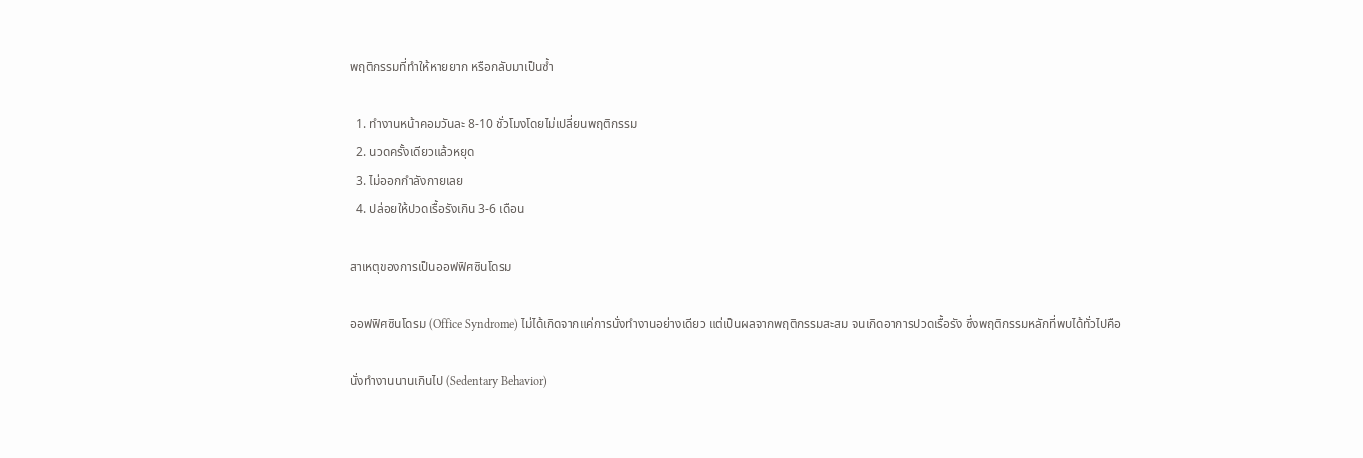พฤติกรรมที่ทำให้หายยาก หรือกลับมาเป็นซ้ำ

  1. ทำงานหน้าคอมวันละ 8-10 ชั่วโมงโดยไม่เปลี่ยนพฤติกรรม
  2. นวดครั้งเดียวแล้วหยุด
  3. ไม่ออกกำลังกายเลย
  4. ปล่อยให้ปวดเรื้อรังเกิน 3-6 เดือน

สาเหตุของการเป็นออฟฟิศซินโดรม

ออฟฟิศซินโดรม (Office Syndrome) ไม่ได้เกิดจากแค่การนั่งทำงานอย่างเดียว แต่เป็นผลจากพฤติกรรมสะสม จนเกิดอาการปวดเรื้อรัง ซึ่งพฤติกรรมหลักที่พบได้ทั่วไปคือ

นั่งทำงานนานเกินไป (Sedentary Behavior)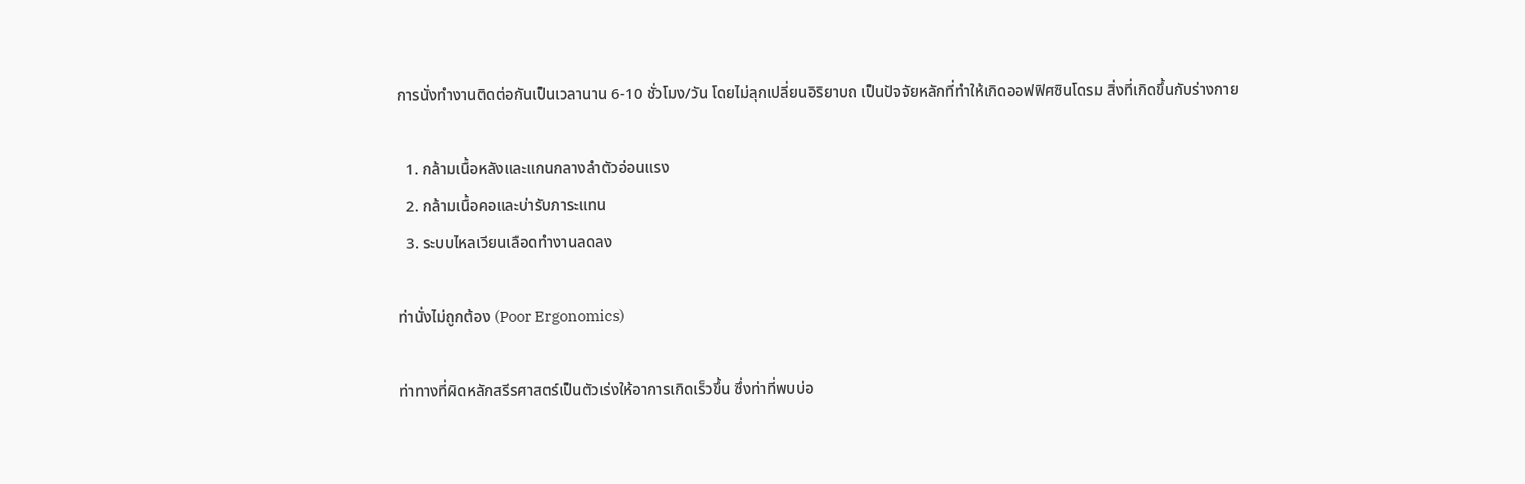การนั่งทำงานติดต่อกันเป็นเวลานาน 6-10 ชั่วโมง/วัน โดยไม่ลุกเปลี่ยนอิริยาบถ เป็นปัจจัยหลักที่ทำให้เกิดออฟฟิศซินโดรม สิ่งที่เกิดขึ้นกับร่างกาย

  1. กล้ามเนื้อหลังและแกนกลางลำตัวอ่อนแรง
  2. กล้ามเนื้อคอและบ่ารับภาระแทน
  3. ระบบไหลเวียนเลือดทำงานลดลง

ท่านั่งไม่ถูกต้อง (Poor Ergonomics)

ท่าทางที่ผิดหลักสรีรศาสตร์เป็นตัวเร่งให้อาการเกิดเร็วขึ้น ซึ่งท่าที่พบบ่อ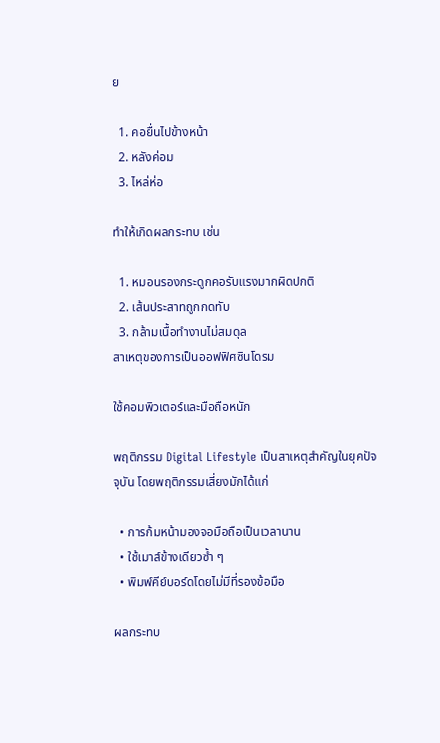ย

  1. คอยื่นไปข้างหน้า
  2. หลังค่อม
  3. ไหล่ห่อ

ทำให้เกิดผลกระทบ เช่น

  1. หมอนรองกระดูกคอรับแรงมากผิดปกติ
  2. เส้นประสาทถูกกดทับ
  3. กล้ามเนื้อทำงานไม่สมดุล
สาเหตุของการเป็นออฟฟิศซินโดรม

ใช้คอมพิวเตอร์และมือถือหนัก

พฤติกรรม Digital Lifestyle เป็นสาเหตุสำคัญในยุคปัจจุบัน โดยพฤติกรรมเสี่ยงมักได้แก่

  • การก้มหน้ามองจอมือถือเป็นเวลานาน
  • ใช้เมาส์ข้างเดียวซ้ำ ๆ
  • พิมพ์คีย์บอร์ดโดยไม่มีที่รองข้อมือ

ผลกระทบ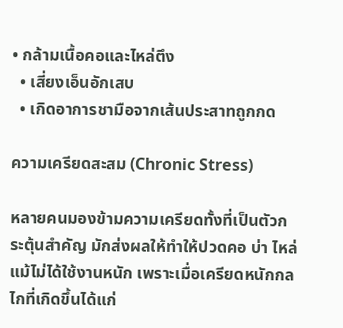• กล้ามเนื้อคอและไหล่ตึง
  • เสี่ยงเอ็นอักเสบ
  • เกิดอาการชามือจากเส้นประสาทถูกกด

ความเครียดสะสม (Chronic Stress)

หลายคนมองข้ามความเครียดทั้งที่เป็นตัวกระตุ้นสำคัญ มักส่งผลให้ทำให้ปวดคอ บ่า ไหล่ แม้ไม่ได้ใช้งานหนัก เพราะเมื่อเครียดหนักกลไกที่เกิดขึ้นได้แก่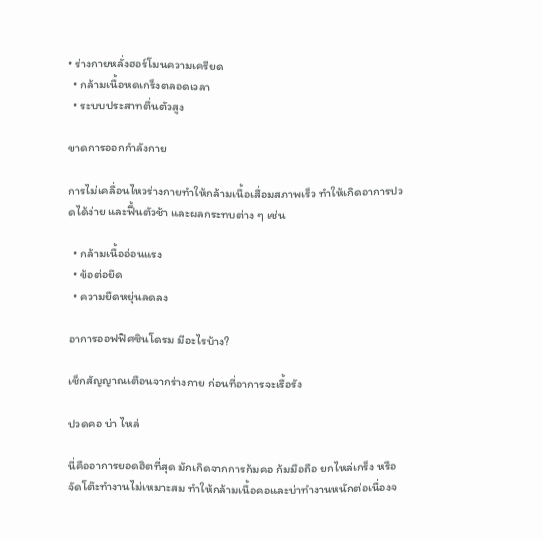• ร่างกายหลั่งฮอร์โมนความเครียด
  • กล้ามเนื้อหดเกร็งตลอดเวลา
  • ระบบประสาทตื่นตัวสูง

ขาดการออกกำลังกาย

การไม่เคลื่อนไหวร่างกายทำให้กล้ามเนื้อเสื่อมสภาพเร็ว ทำให้เกิดอาการปวดได้ง่าย และฟื้นตัวช้า และผลกระทบต่าง ๆ เช่น

  • กล้ามเนื้ออ่อนแรง
  • ข้อต่อยึด
  • ความยืดหยุ่นลดลง

อาการออฟฟิศซินโดรม มีอะไรบ้าง?

เช็กสัญญาณเตือนจากร่างกาย ก่อนที่อาการจะเรื้อรัง

ปวดคอ บ่า ไหล่

นี่คืออาการยอดฮิตที่สุด มักเกิดจากการก้มคอ ก้มมือถือ ยกไหล่เกร็ง หรือจัดโต๊ะทำงานไม่เหมาะสม ทำให้กล้ามเนื้อคอและบ่าทำงานหนักต่อเนื่องจ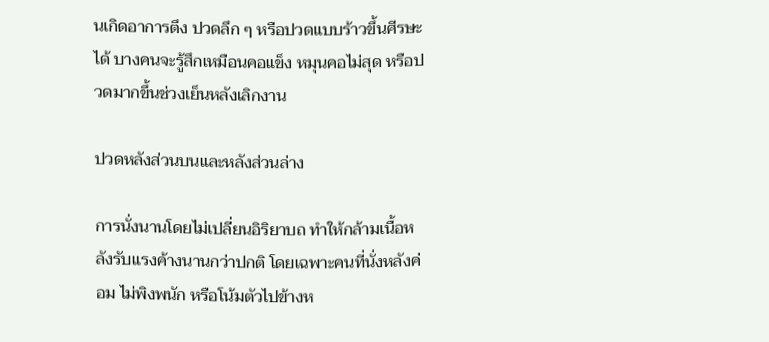นเกิดอาการตึง ปวดลึก ๆ หรือปวดแบบร้าวขึ้นศีรษะได้ บางคนจะรู้สึกเหมือนคอแข็ง หมุนคอไม่สุด หรือปวดมากขึ้นช่วงเย็นหลังเลิกงาน

ปวดหลังส่วนบนและหลังส่วนล่าง

การนั่งนานโดยไม่เปลี่ยนอิริยาบถ ทำให้กล้ามเนื้อหลังรับแรงค้างนานกว่าปกติ โดยเฉพาะคนที่นั่งหลังค่อม ไม่พิงพนัก หรือโน้มตัวไปข้างห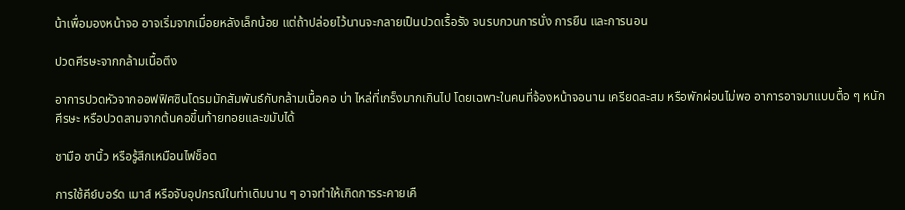น้าเพื่อมองหน้าจอ อาจเริ่มจากเมื่อยหลังเล็กน้อย แต่ถ้าปล่อยไว้นานจะกลายเป็นปวดเรื้อรัง จนรบกวนการนั่ง การยืน และการนอน

ปวดศีรษะจากกล้ามเนื้อตึง

อาการปวดหัวจากออฟฟิศซินโดรมมักสัมพันธ์กับกล้ามเนื้อคอ บ่า ไหล่ที่เกร็งมากเกินไป โดยเฉพาะในคนที่จ้องหน้าจอนาน เครียดสะสม หรือพักผ่อนไม่พอ อาการอาจมาแบบตื้อ ๆ หนักศีรษะ หรือปวดลามจากต้นคอขึ้นท้ายทอยและขมับได้

ชามือ ชานิ้ว หรือรู้สึกเหมือนไฟช็อต

การใช้คีย์บอร์ด เมาส์ หรือจับอุปกรณ์ในท่าเดิมนาน ๆ อาจทำให้เกิดการระคายเคื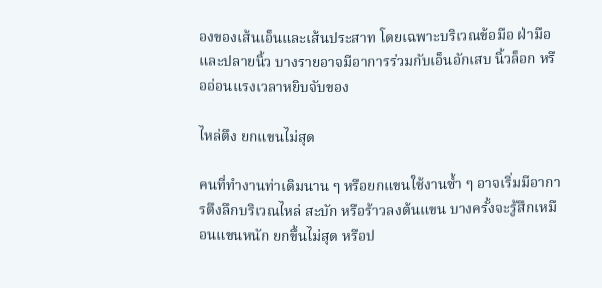องของเส้นเอ็นและเส้นประสาท โดยเฉพาะบริเวณข้อมือ ฝ่ามือ และปลายนิ้ว บางรายอาจมีอาการร่วมกับเอ็นอักเสบ นิ้วล็อก หรืออ่อนแรงเวลาหยิบจับของ

ไหล่ตึง ยกแขนไม่สุด

คนที่ทำงานท่าเดิมนาน ๆ หรือยกแขนใช้งานซ้ำ ๆ อาจเริ่มมีอาการตึงลึกบริเวณไหล่ สะบัก หรือร้าวลงต้นแขน บางครั้งจะรู้สึกเหมือนแขนหนัก ยกขึ้นไม่สุด หรือป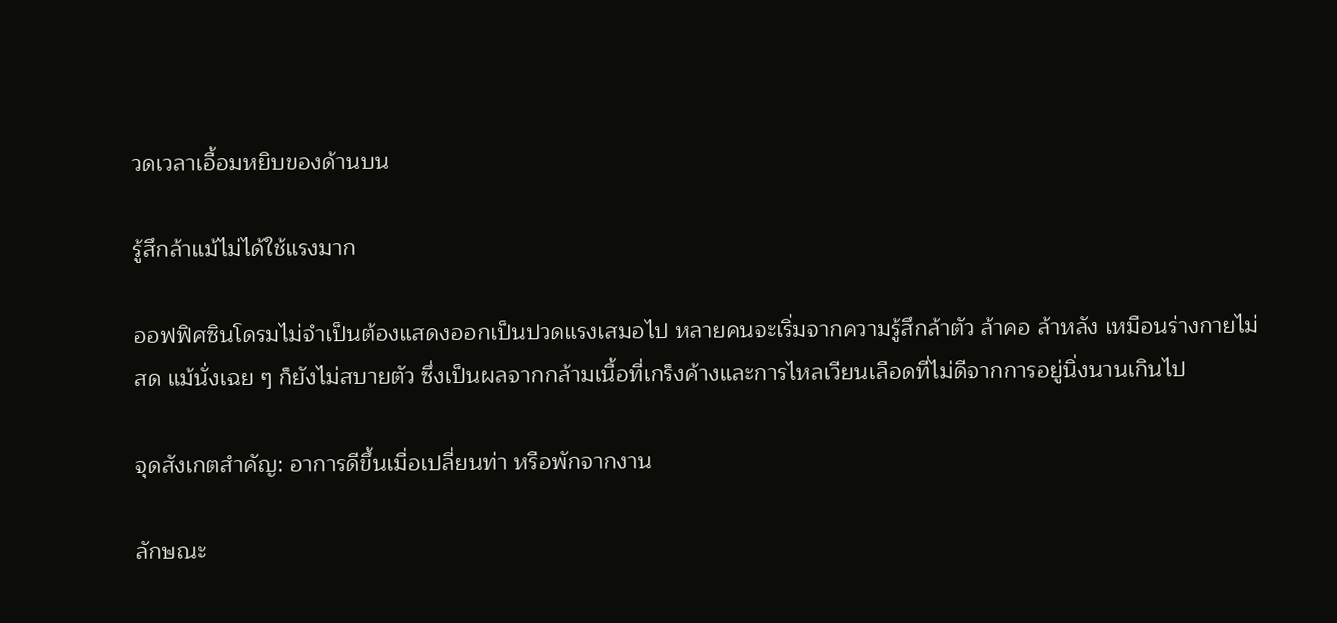วดเวลาเอื้อมหยิบของด้านบน

รู้สึกล้าแม้ไม่ได้ใช้แรงมาก

ออฟฟิศซินโดรมไม่จำเป็นต้องแสดงออกเป็นปวดแรงเสมอไป หลายคนจะเริ่มจากความรู้สึกล้าตัว ล้าคอ ล้าหลัง เหมือนร่างกายไม่สด แม้นั่งเฉย ๆ ก็ยังไม่สบายตัว ซึ่งเป็นผลจากกล้ามเนื้อที่เกร็งค้างและการไหลเวียนเลือดที่ไม่ดีจากการอยู่นิ่งนานเกินไป

จุดสังเกตสำคัญ: อาการดีขึ้นเมื่อเปลี่ยนท่า หรือพักจากงาน

ลักษณะ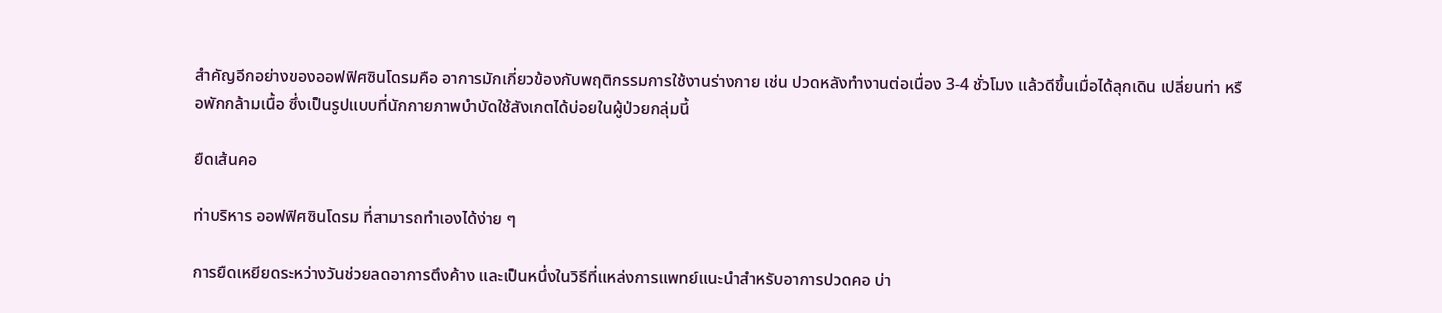สำคัญอีกอย่างของออฟฟิศซินโดรมคือ อาการมักเกี่ยวข้องกับพฤติกรรมการใช้งานร่างกาย เช่น ปวดหลังทำงานต่อเนื่อง 3-4 ชั่วโมง แล้วดีขึ้นเมื่อได้ลุกเดิน เปลี่ยนท่า หรือพักกล้ามเนื้อ ซึ่งเป็นรูปแบบที่นักกายภาพบำบัดใช้สังเกตได้บ่อยในผู้ป่วยกลุ่มนี้

ยืดเส้นคอ

ท่าบริหาร ออฟฟิศซินโดรม ที่สามารถทำเองได้ง่าย ๆ

การยืดเหยียดระหว่างวันช่วยลดอาการตึงค้าง และเป็นหนึ่งในวิธีที่แหล่งการแพทย์แนะนำสำหรับอาการปวดคอ บ่า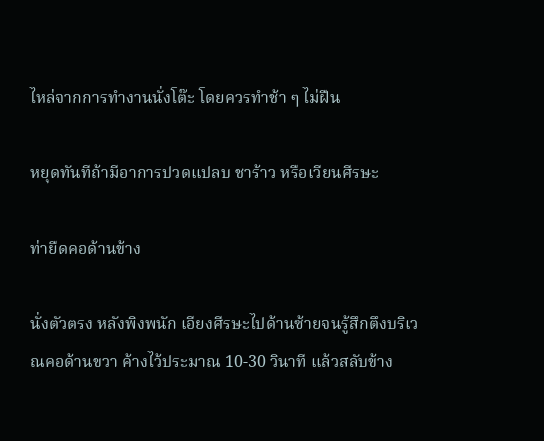ไหล่จากการทำงานนั่งโต๊ะ โดยควรทำช้า ๆ ไม่ฝืน

หยุดทันทีถ้ามีอาการปวดแปลบ ชาร้าว หรือเวียนศีรษะ

ท่ายืดคอด้านข้าง

นั่งตัวตรง หลังพิงพนัก เอียงศีรษะไปด้านซ้ายจนรู้สึกตึงบริเวณคอด้านขวา ค้างไว้ประมาณ 10-30 วินาที แล้วสลับข้าง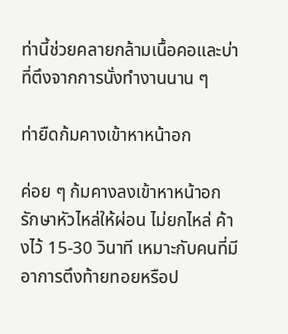ท่านี้ช่วยคลายกล้ามเนื้อคอและบ่าที่ตึงจากการนั่งทำงานนาน ๆ

ท่ายืดก้มคางเข้าหาหน้าอก

ค่อย ๆ ก้มคางลงเข้าหาหน้าอก รักษาหัวไหล่ให้ผ่อน ไม่ยกไหล่ ค้างไว้ 15-30 วินาที เหมาะกับคนที่มีอาการตึงท้ายทอยหรือป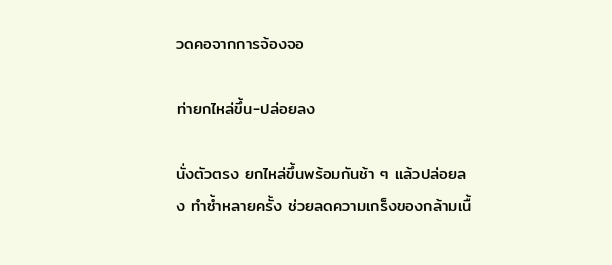วดคอจากการจ้องจอ

ท่ายกไหล่ขึ้น-ปล่อยลง

นั่งตัวตรง ยกไหล่ขึ้นพร้อมกันช้า ๆ แล้วปล่อยลง ทำซ้ำหลายครั้ง ช่วยลดความเกร็งของกล้ามเนื้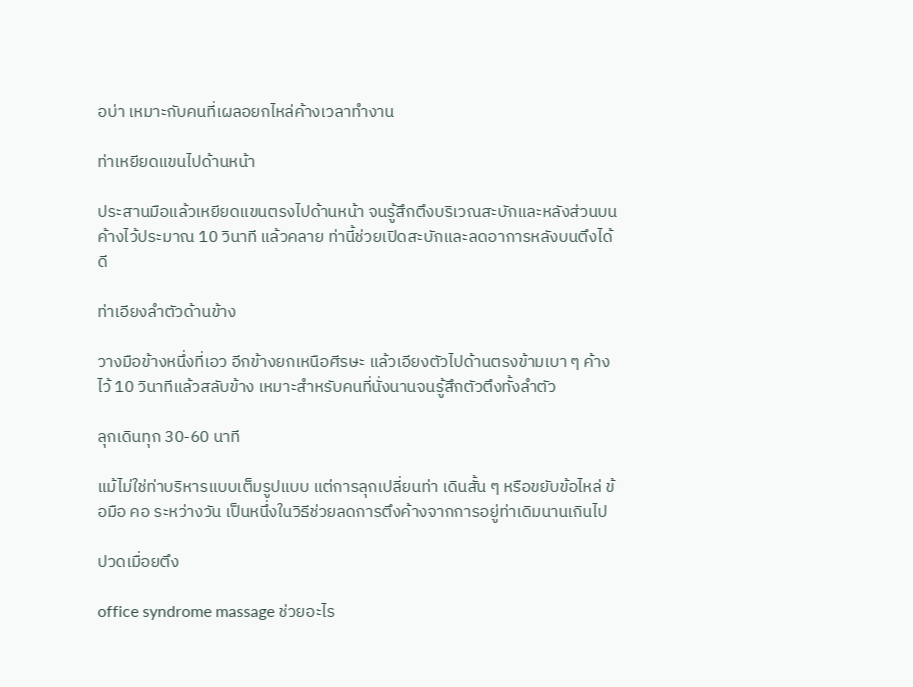อบ่า เหมาะกับคนที่เผลอยกไหล่ค้างเวลาทำงาน

ท่าเหยียดแขนไปด้านหน้า

ประสานมือแล้วเหยียดแขนตรงไปด้านหน้า จนรู้สึกตึงบริเวณสะบักและหลังส่วนบน ค้างไว้ประมาณ 10 วินาที แล้วคลาย ท่านี้ช่วยเปิดสะบักและลดอาการหลังบนตึงได้ดี

ท่าเอียงลำตัวด้านข้าง

วางมือข้างหนึ่งที่เอว อีกข้างยกเหนือศีรษะ แล้วเอียงตัวไปด้านตรงข้ามเบา ๆ ค้างไว้ 10 วินาทีแล้วสลับข้าง เหมาะสำหรับคนที่นั่งนานจนรู้สึกตัวตึงทั้งลำตัว

ลุกเดินทุก 30-60 นาที

แม้ไม่ใช่ท่าบริหารแบบเต็มรูปแบบ แต่การลุกเปลี่ยนท่า เดินสั้น ๆ หรือขยับข้อไหล่ ข้อมือ คอ ระหว่างวัน เป็นหนึ่งในวิธีช่วยลดการตึงค้างจากการอยู่ท่าเดิมนานเกินไป

ปวดเมื่อยตึง

office syndrome massage ช่วยอะไร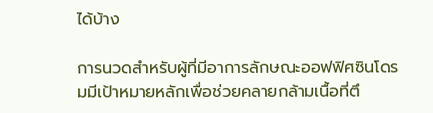ได้บ้าง

การนวดสำหรับผู้ที่มีอาการลักษณะออฟฟิศซินโดรมมีเป้าหมายหลักเพื่อช่วยคลายกล้ามเนื้อที่ตึ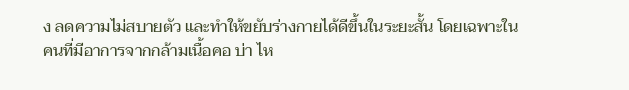ง ลดความไม่สบายตัว และทำให้ขยับร่างกายได้ดีขึ้นในระยะสั้น โดยเฉพาะในคนที่มีอาการจากกล้ามเนื้อคอ บ่า ไห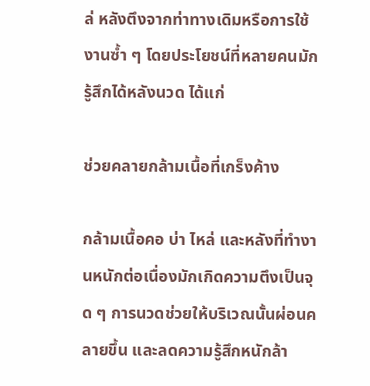ล่ หลังตึงจากท่าทางเดิมหรือการใช้งานซ้ำ ๆ โดยประโยชน์ที่หลายคนมักรู้สึกได้หลังนวด ได้แก่

ช่วยคลายกล้ามเนื้อที่เกร็งค้าง

กล้ามเนื้อคอ บ่า ไหล่ และหลังที่ทำงานหนักต่อเนื่องมักเกิดความตึงเป็นจุด ๆ การนวดช่วยให้บริเวณนั้นผ่อนคลายขึ้น และลดความรู้สึกหนักล้า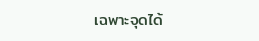เฉพาะจุดได้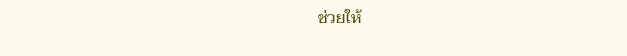ช่วยให้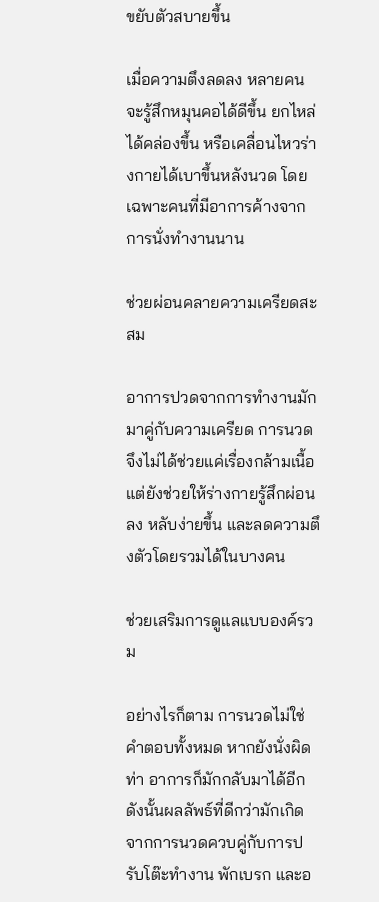ขยับตัวสบายขึ้น

เมื่อความตึงลดลง หลายคนจะรู้สึกหมุนคอได้ดีขึ้น ยกไหล่ได้คล่องขึ้น หรือเคลื่อนไหวร่างกายได้เบาขึ้นหลังนวด โดยเฉพาะคนที่มีอาการค้างจากการนั่งทำงานนาน

ช่วยผ่อนคลายความเครียดสะสม

อาการปวดจากการทำงานมักมาคู่กับความเครียด การนวดจึงไม่ได้ช่วยแค่เรื่องกล้ามเนื้อ แต่ยังช่วยให้ร่างกายรู้สึกผ่อนลง หลับง่ายขึ้น และลดความตึงตัวโดยรวมได้ในบางคน

ช่วยเสริมการดูแลแบบองค์รวม

อย่างไรก็ตาม การนวดไม่ใช่คำตอบทั้งหมด หากยังนั่งผิดท่า อาการก็มักกลับมาได้อีก ดังนั้นผลลัพธ์ที่ดีกว่ามักเกิดจากการนวดควบคู่กับการปรับโต๊ะทำงาน พักเบรก และอ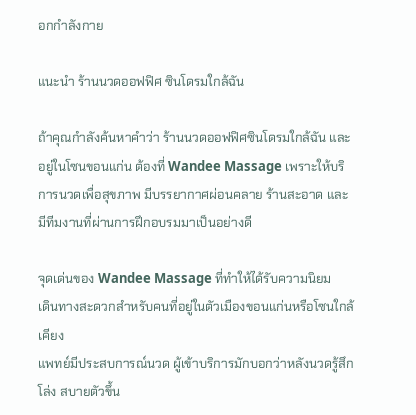อกกำลังกาย

แนะนำ ร้านนวดออฟฟิศ ซินโดรมใกล้ฉัน

ถ้าคุณกำลังค้นหาคำว่า ร้านนวดออฟฟิศซินโดรมใกล้ฉัน และอยู่ในโซนขอนแก่น ต้องที่ Wandee Massage เพราะให้บริการนวดเพื่อสุขภาพ มีบรรยากาศผ่อนคลาย ร้านสะอาด และมีทีมงานที่ผ่านการฝึกอบรมมาเป็นอย่างดี

จุดเด่นของ Wandee Massage ที่ทำให้ได้รับความนิยม
เดินทางสะดวกสำหรับคนที่อยู่ในตัวเมืองขอนแก่นหรือโซนใกล้เคียง
แพทย์มีประสบการณ์นวด ผู้เข้าบริการมักบอกว่าหลังนวดรู้สึกโล่ง สบายตัวขึ้น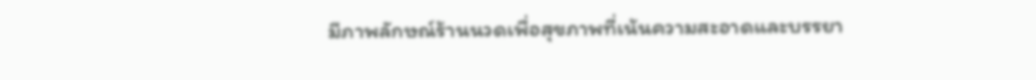มีภาพลักษณ์ร้านนวดเพื่อสุขภาพที่เน้นความสะอาดและบรรยา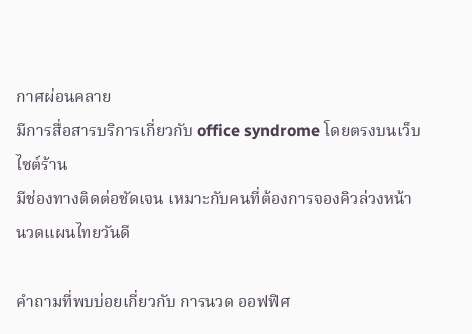กาศผ่อนคลาย
มีการสื่อสารบริการเกี่ยวกับ office syndrome โดยตรงบนเว็บไซต์ร้าน
มีช่องทางติดต่อชัดเจน เหมาะกับคนที่ต้องการจองคิวล่วงหน้า
นวดแผนไทยวันดี

คำถามที่พบบ่อยเกี่ยวกับ การนวด ออฟฟิศ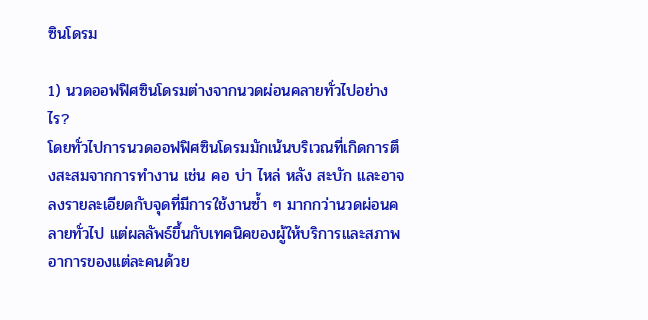ซินโดรม

1) นวดออฟฟิศซินโดรมต่างจากนวดผ่อนคลายทั่วไปอย่างไร?
โดยทั่วไปการนวดออฟฟิศซินโดรมมักเน้นบริเวณที่เกิดการตึงสะสมจากการทำงาน เช่น คอ บ่า ไหล่ หลัง สะบัก และอาจลงรายละเอียดกับจุดที่มีการใช้งานซ้ำ ๆ มากกว่านวดผ่อนคลายทั่วไป แต่ผลลัพธ์ขึ้นกับเทคนิคของผู้ให้บริการและสภาพอาการของแต่ละคนด้วย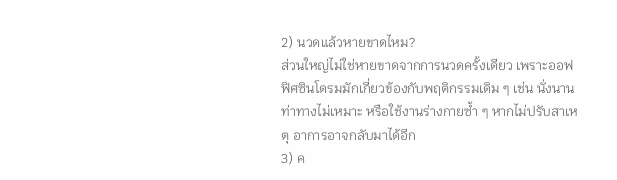2) นวดแล้วหายขาดไหม?
ส่วนใหญ่ไม่ใช่หายขาดจากการนวดครั้งเดียว เพราะออฟฟิศซินโดรมมักเกี่ยวข้องกับพฤติกรรมเดิม ๆ เช่น นั่งนาน ท่าทางไม่เหมาะ หรือใช้งานร่างกายซ้ำ ๆ หากไม่ปรับสาเหตุ อาการอาจกลับมาได้อีก
3) ค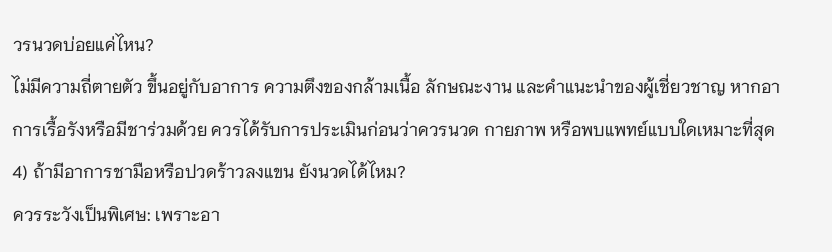วรนวดบ่อยแค่ไหน?
ไม่มีความถี่ตายตัว ขึ้นอยู่กับอาการ ความตึงของกล้ามเนื้อ ลักษณะงาน และคำแนะนำของผู้เชี่ยวชาญ หากอาการเรื้อรังหรือมีชาร่วมด้วย ควรได้รับการประเมินก่อนว่าควรนวด กายภาพ หรือพบแพทย์แบบใดเหมาะที่สุด
4) ถ้ามีอาการชามือหรือปวดร้าวลงแขน ยังนวดได้ไหม?
ควรระวังเป็นพิเศษ: เพราะอา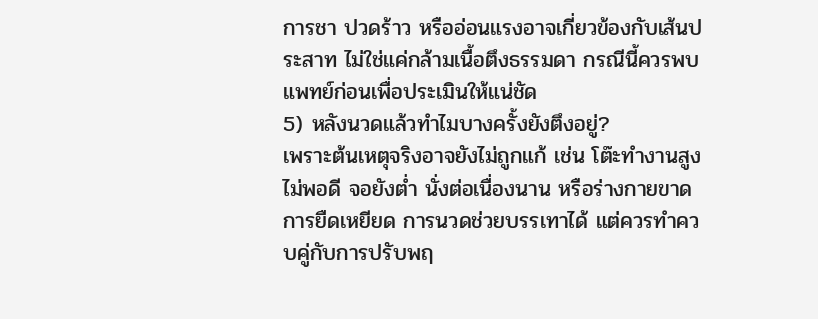การชา ปวดร้าว หรืออ่อนแรงอาจเกี่ยวข้องกับเส้นประสาท ไม่ใช่แค่กล้ามเนื้อตึงธรรมดา กรณีนี้ควรพบแพทย์ก่อนเพื่อประเมินให้แน่ชัด
5) หลังนวดแล้วทำไมบางครั้งยังตึงอยู่?
เพราะต้นเหตุจริงอาจยังไม่ถูกแก้ เช่น โต๊ะทำงานสูงไม่พอดี จอยังต่ำ นั่งต่อเนื่องนาน หรือร่างกายขาดการยืดเหยียด การนวดช่วยบรรเทาได้ แต่ควรทำควบคู่กับการปรับพฤ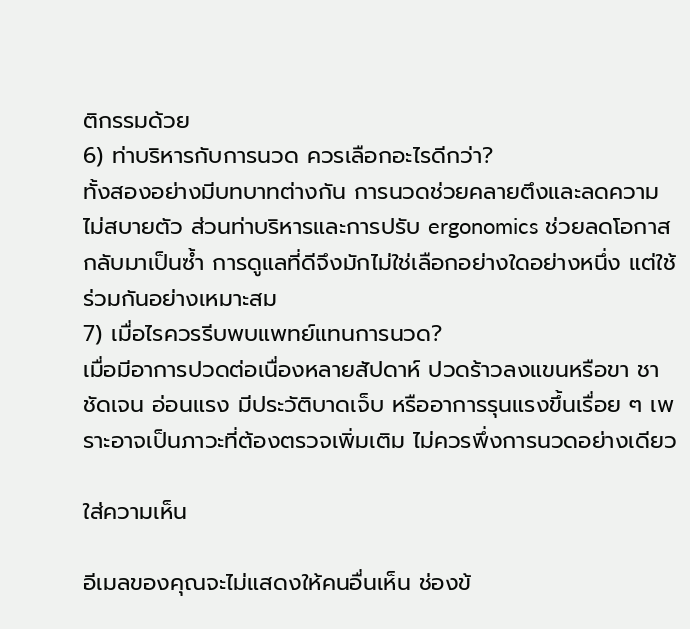ติกรรมด้วย
6) ท่าบริหารกับการนวด ควรเลือกอะไรดีกว่า?
ทั้งสองอย่างมีบทบาทต่างกัน การนวดช่วยคลายตึงและลดความไม่สบายตัว ส่วนท่าบริหารและการปรับ ergonomics ช่วยลดโอกาสกลับมาเป็นซ้ำ การดูแลที่ดีจึงมักไม่ใช่เลือกอย่างใดอย่างหนึ่ง แต่ใช้ร่วมกันอย่างเหมาะสม
7) เมื่อไรควรรีบพบแพทย์แทนการนวด?
เมื่อมีอาการปวดต่อเนื่องหลายสัปดาห์ ปวดร้าวลงแขนหรือขา ชาชัดเจน อ่อนแรง มีประวัติบาดเจ็บ หรืออาการรุนแรงขึ้นเรื่อย ๆ เพราะอาจเป็นภาวะที่ต้องตรวจเพิ่มเติม ไม่ควรพึ่งการนวดอย่างเดียว

ใส่ความเห็น

อีเมลของคุณจะไม่แสดงให้คนอื่นเห็น ช่องข้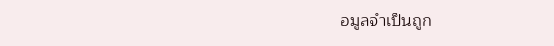อมูลจำเป็นถูก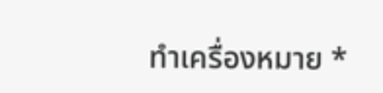ทำเครื่องหมาย *